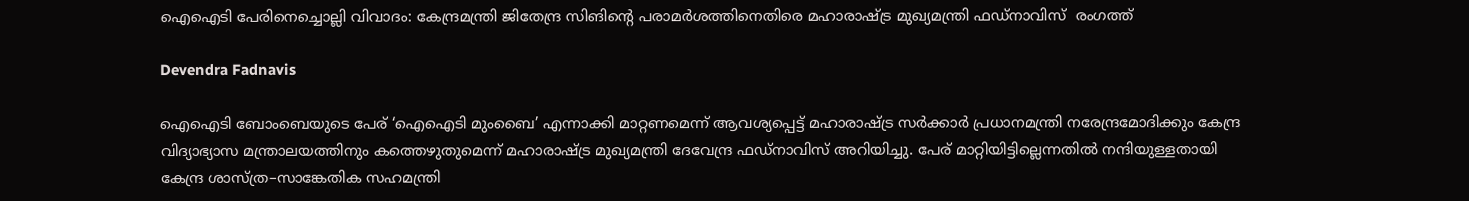ഐഐടി പേരിനെച്ചൊല്ലി വിവാദം: കേന്ദ്രമന്ത്രി ജിതേന്ദ്ര സിങിന്റെ പരാമർശത്തിനെതിരെ മഹാരാഷ്ട്ര മുഖ്യമന്ത്രി ഫഡ്‌നാവിസ്  രംഗത്ത്

Devendra Fadnavis

ഐഐടി ബോംബെയുടെ പേര് ‘ഐഐടി മുംബൈ’ എന്നാക്കി മാറ്റണമെന്ന് ആവശ്യപ്പെട്ട് മഹാരാഷ്ട്ര സർക്കാർ പ്രധാനമന്ത്രി നരേന്ദ്രമോദിക്കും കേന്ദ്ര വിദ്യാഭ്യാസ മന്ത്രാലയത്തിനും കത്തെഴുതുമെന്ന് മഹാരാഷ്ട്ര മുഖ്യമന്ത്രി ദേവേന്ദ്ര ഫഡ്‌നാവിസ് അറിയിച്ചു. പേര് മാറ്റിയിട്ടില്ലെന്നതിൽ നന്ദിയുള്ളതായി കേന്ദ്ര ശാസ്ത്ര–സാങ്കേതിക സഹമന്ത്രി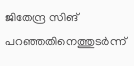ജിതേന്ദ്ര സിങ് പറഞ്ഞതിനെത്തുടർന്ന്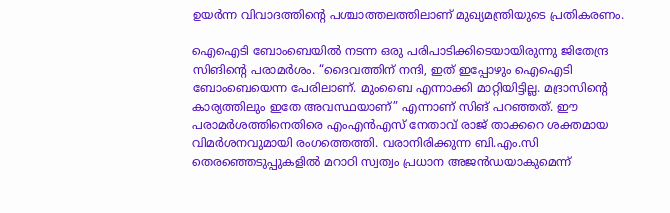ഉയർന്ന വിവാദത്തിന്റെ പശ്ചാത്തലത്തിലാണ് മുഖ്യമന്ത്രിയുടെ പ്രതികരണം.

ഐഐടി ബോംബെയിൽ നടന്ന ഒരു പരിപാടിക്കിടെയായിരുന്നു ജിതേന്ദ്ര സിങിന്റെ പരാമർശം. “ദൈവത്തിന് നന്ദി, ഇത് ഇപ്പോഴും ഐഐടി ബോംബെയെന്ന പേരിലാണ്. മുംബൈ എന്നാക്കി മാറ്റിയിട്ടില്ല. മദ്രാസിന്റെ കാര്യത്തിലും ഇതേ അവസ്ഥയാണ്” എന്നാണ് സിങ് പറഞ്ഞത്. ഈ പരാമർശത്തിനെതിരെ എംഎൻഎസ് നേതാവ് രാജ് താക്കറെ ശക്തമായ വിമർശനവുമായി രംഗത്തെത്തി. വരാനിരിക്കുന്ന ബി.എം.സി തെരഞ്ഞെടുപ്പുകളിൽ മറാഠി സ്വത്വം പ്രധാന അജൻഡയാകുമെന്ന്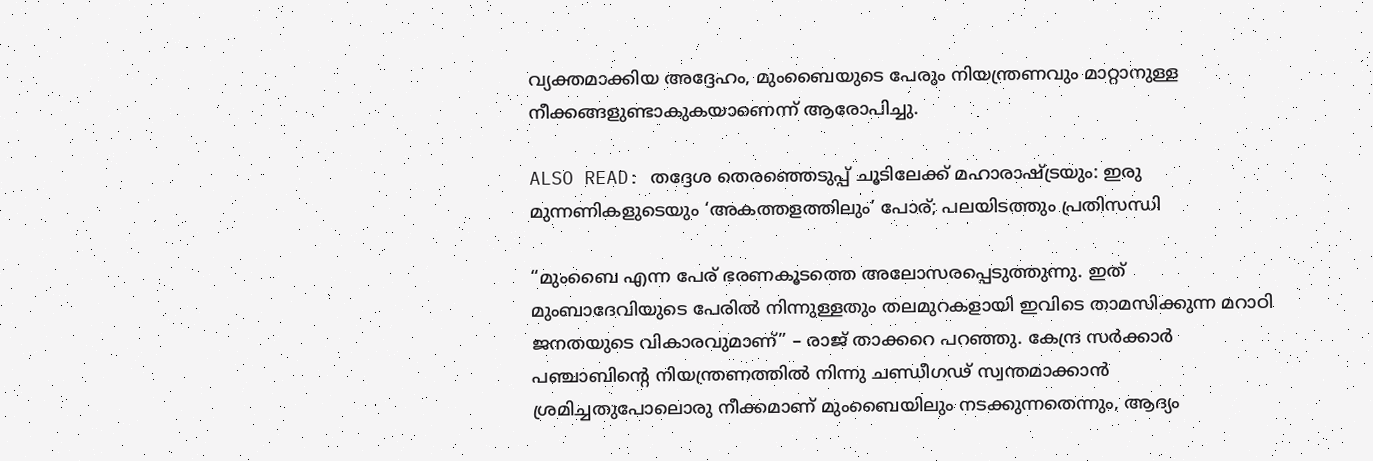വ്യക്തമാക്കിയ അദ്ദേഹം, മുംബൈയുടെ പേരും നിയന്ത്രണവും മാറ്റാനുള്ള നീക്കങ്ങളുണ്ടാകുകയാണെന്ന് ആരോപിച്ചു.

ALSO READ: തദ്ദേശ തെരഞ്ഞെടുപ്പ് ചൂടിലേക്ക് മഹാരാഷ്ട്രയും: ഇരു മുന്നണികളുടെയും ‘അകത്തളത്തിലും’ പോര്; പലയിടത്തും പ്രതിസന്ധി

“മുംബൈ എന്ന പേര് ഭരണകൂടത്തെ അലോസരപ്പെടുത്തുന്നു. ഇത് മുംബാദേവിയുടെ പേരിൽ നിന്നുള്ളതും തലമുറകളായി ഇവിടെ താമസിക്കുന്ന മറാഠി ജനതയുടെ വികാരവുമാണ്” – രാജ് താക്കറെ പറഞ്ഞു. കേന്ദ്ര സർക്കാർ പഞ്ചാബിന്റെ നിയന്ത്രണത്തിൽ നിന്നു ചണ്ഡീഗഢ് സ്വന്തമാക്കാൻ ശ്രമിച്ചതുപോലൊരു നീക്കമാണ് മുംബൈയിലും നടക്കുന്നതെന്നും, ആദ്യം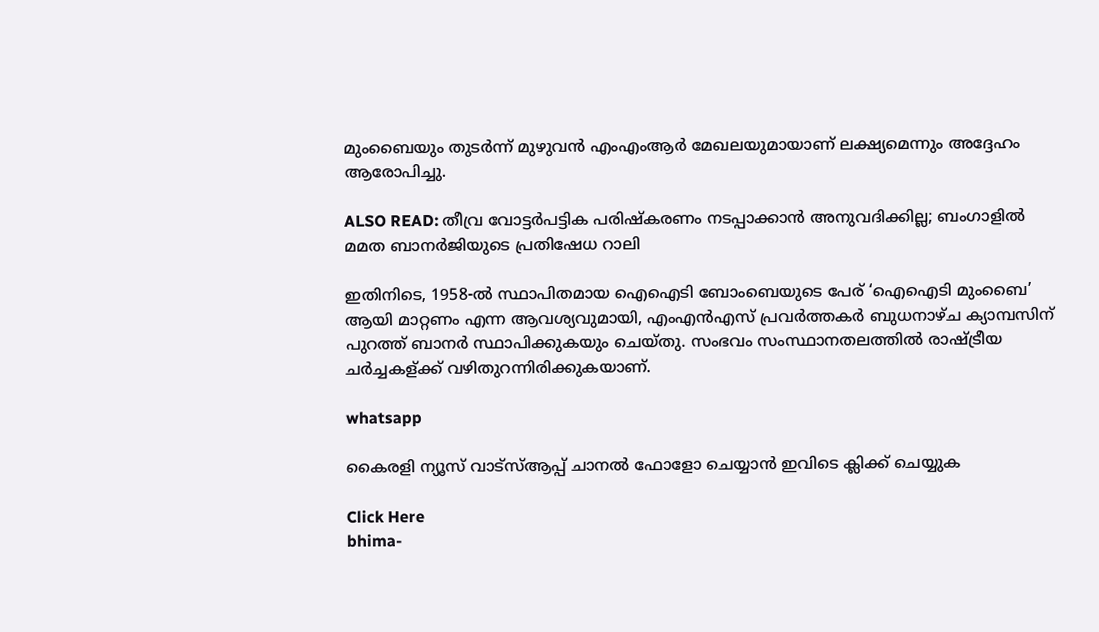മുംബൈയും തുടർന്ന് മുഴുവൻ എംഎംആർ മേഖലയുമായാണ് ലക്ഷ്യമെന്നും അദ്ദേഹം ആരോപിച്ചു.

ALSO READ: തീവ്ര വോട്ടർപട്ടിക പരിഷ്കരണം നടപ്പാക്കാൻ അനുവദിക്കില്ല; ബംഗാളിൽ മമത ബാനർജിയുടെ പ്രതിഷേധ റാലി

ഇതിനിടെ, 1958-ൽ സ്ഥാപിതമായ ഐഐടി ബോംബെയുടെ പേര് ‘ഐഐടി മുംബൈ’ ആയി മാറ്റണം എന്ന ആവശ്യവുമായി, എംഎൻഎസ് പ്രവർത്തകർ ബുധനാഴ്ച ക്യാമ്പസിന് പുറത്ത് ബാനർ സ്ഥാപിക്കുകയും ചെയ്തു. സംഭവം സംസ്ഥാനതലത്തിൽ രാഷ്ട്രീയ ചർച്ചകള്ക്ക് വഴിതുറന്നിരിക്കുകയാണ്.

whatsapp

കൈരളി ന്യൂസ് വാട്‌സ്ആപ്പ് ചാനല്‍ ഫോളോ ചെയ്യാന്‍ ഇവിടെ ക്ലിക്ക് ചെയ്യുക

Click Here
bhima-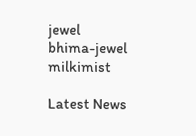jewel
bhima-jewel
milkimist

Latest News